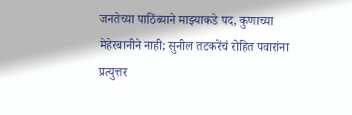जनतेच्या पाठिंब्याने माझ्याकडे पद, कुणाच्या मेहेरबानीने नाही; सुनील तटकरेंचं रोहित पवारांना प्रत्युत्तर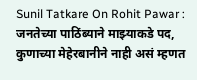Sunil Tatkare On Rohit Pawar : जनतेच्या पाठिंब्याने माझ्याकडे पद, कुणाच्या मेहेरबानीने नाही असं म्हणत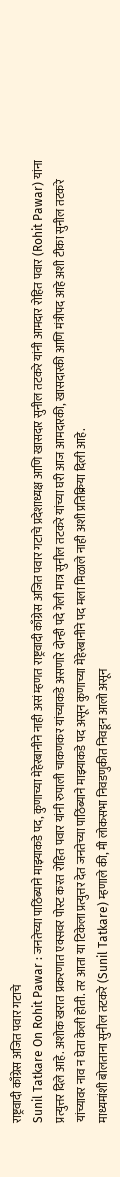राष्ट्रवादी काँग्रेस अजित पवार गटाचे
Sunil Tatkare On Rohit Pawar : जनतेच्या पाठिंब्याने माझ्याकडे पद, कुणाच्या मेहेरबानीने नाही असं म्हणत राष्ट्रवादी काँग्रेस अजित पवार गटाचे प्रदेशाध्यक्ष आणि खासदार सुनील तटकरे यांनी आमदार रोहित पवार (Rohit Pawar) यांना प्रत्युत्तर दिले आहे. अशोक खरात प्रकरणात एक्सवर पोस्ट करत रोहित पवार यांनी रुपाली चाकणकर यांच्याकडे असणारे दोन्ही पदे गेली मात्र सुनील तटकरे यांच्या घरी आज आमदारकी, खासदारकी आणि मंत्रीपद आहे अशी टीका सुनील तटकरे यांच्यावर नाव न घेता केली होती. तर आता या टिकेला प्रत्युत्तर देत जनतेच्या पाठिंब्याने माझ्याकडे पद असून कुणाच्या मेहेरबानीने पद मला मिळाले नाही अशी प्रतिक्रिया दिली आहे.
माध्यमांशी बोलताना सुनील तटकरे (Sunil Tatkare) म्हणाले की, मी लोकसभा निवडणुकीत निवडून आलो असून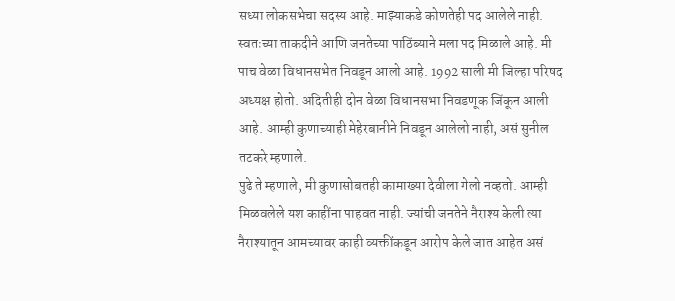सध्या लोकसभेचा सदस्य आहे. माझ्याकडे कोणतेही पद आलेले नाही. स्वतःच्या ताकदीने आणि जनतेच्या पाठिंब्याने मला पद मिळाले आहे. मी पाच वेळा विधानसभेत निवडून आलो आहे. 1992 साली मी जिल्हा परिषद अध्यक्ष होतो. अदितीही दोन वेळा विधानसभा निवडणूक जिंकून आली आहे. आम्ही कुणाच्याही मेहेरबानीने निवडून आलेलो नाही, असं सुनील तटकरे म्हणाले.
पुढे ते म्हणाले, मी कुणासोबतही कामाख्या देवीला गेलो नव्हतो. आम्ही मिळवलेले यश काहींना पाहवत नाही. ज्यांची जनतेने नैराश्य केली त्या नैराश्यातून आमच्यावर काही व्यक्तींकडून आरोप केले जात आहेत असं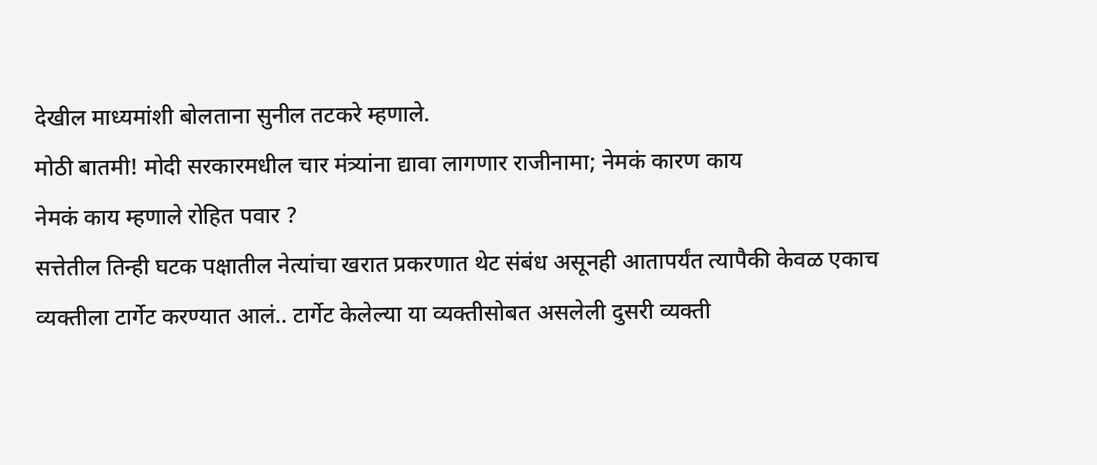देखील माध्यमांशी बोलताना सुनील तटकरे म्हणाले.
मोठी बातमी! मोदी सरकारमधील चार मंत्र्यांना द्यावा लागणार राजीनामा; नेमकं कारण काय
नेमकं काय म्हणाले रोहित पवार ?
सत्तेतील तिन्ही घटक पक्षातील नेत्यांचा खरात प्रकरणात थेट संबंध असूनही आतापर्यंत त्यापैकी केवळ एकाच व्यक्तीला टार्गेट करण्यात आलं.. टार्गेट केलेल्या या व्यक्तीसोबत असलेली दुसरी व्यक्ती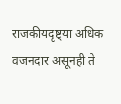राजकीयदृष्ट्या अधिक वजनदार असूनही ते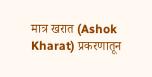मात्र खरात (Ashok Kharat) प्रकरणातून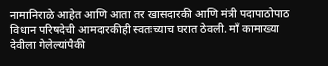नामानिराळे आहेत आणि आता तर खासदारकी आणि मंत्री पदापाठोपाठ विधान परिषदेची आमदारकीही स्वतःच्याच घरात ठेवली. माँ कामाख्या देवीला गेलेल्यांपैकी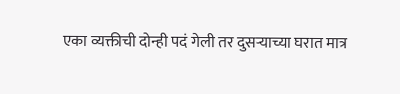एका व्यक्तीची दोन्ही पदं गेली तर दुसऱ्याच्या घरात मात्र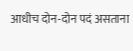आधीच दोन-दोन पदं असताना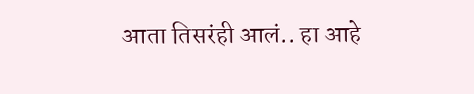आता तिसरंही आलं.. हा आहे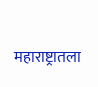महाराष्ट्रातला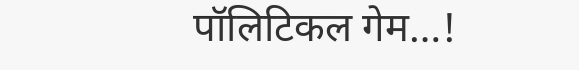पॉलिटिकल गेम…!